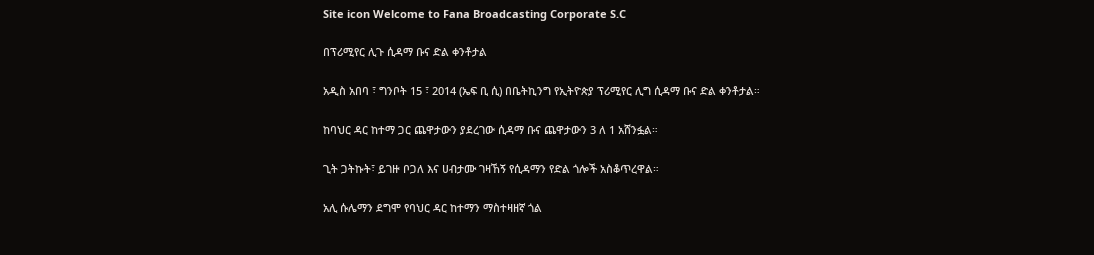Site icon Welcome to Fana Broadcasting Corporate S.C

በፕሪሚየር ሊጉ ሲዳማ ቡና ድል ቀንቶታል

አዲስ አበባ ፣ ግንቦት 15 ፣ 2014 (ኤፍ ቢ ሲ) በቤትኪንግ የኢትዮጵያ ፕሪሚየር ሊግ ሲዳማ ቡና ድል ቀንቶታል።

ከባህር ዳር ከተማ ጋር ጨዋታውን ያደረገው ሲዳማ ቡና ጨዋታውን 3 ለ 1 አሸንፏል።

ጊት ጋትኩት፣ ይገዙ ቦጋለ እና ሀብታሙ ገዛኸኝ የሲዳማን የድል ጎሎች አስቆጥረዋል።

አሊ ሱሌማን ደግሞ የባህር ዳር ከተማን ማስተዛዘኛ ጎል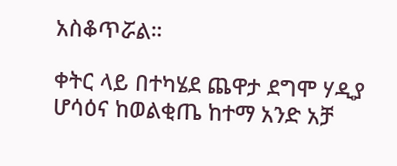አስቆጥሯል።

ቀትር ላይ በተካሄደ ጨዋታ ደግሞ ሃዲያ ሆሳዕና ከወልቂጤ ከተማ አንድ አቻ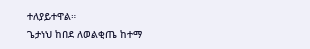ተለያይተዋል።
ጌታነህ ከበደ ለወልቂጤ ከተማ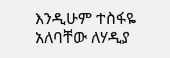እንዲሁም ተስፋዬ አለባቸው ለሃዲያ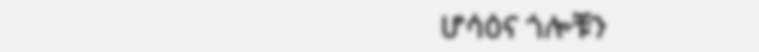ሆሳዕና ጎሎቹን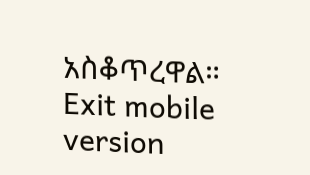አስቆጥረዋል።
Exit mobile version